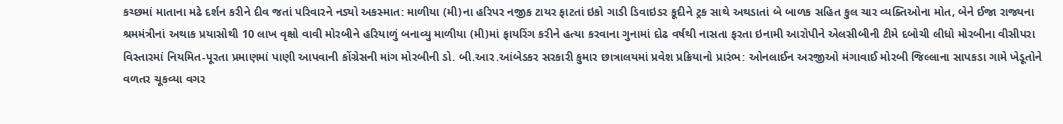કચ્છમાં માતાના મઢે દર્શન કરીને દીવ જતાં પરિવારને નડ્યો અકસ્માત: માળીયા (મી)ના હરિપર નજીક ટાયર ફાટતાં ઇકો ગાડી ડિવાઇડર કૂદીને ટ્રક સાથે અથડાતાં બે બાળક સહિત કુલ ચાર વ્યક્તિઓના મોત, બેને ઈજા રાજ્યના શ્રમમંત્રીનાં અથાક પ્રયાસોથી 10 લાખ વૃક્ષો વાવી મોરબીને હરિયાળું બનાવ્યુ માળીયા (મી)માં ફાયરિંગ કરીને હત્યા કરવાના ગુનામાં દોઢ વર્ષથી નાસતા ફરતા ઇનામી આરોપીને એલસીબીની ટીમે દબોચી લીધો મોરબીના વીસીપરા વિસ્તારમાં નિયમિત-પૂરતા પ્રમાણમાં પાણી આપવાની કોંગ્રેસની માંગ મોરબીની ડો. બી.આર.આંબેડકર સરકારી કુમાર છાત્રાલયમાં પ્રવેશ પ્રક્રિયાનો પ્રારંભ: ઓનલાઈન અરજીઓ મંગાવાઈ મોરબી જિલ્લાના સાપકડા ગામે ખેડૂતોને વળતર ચૂકવ્યા વગર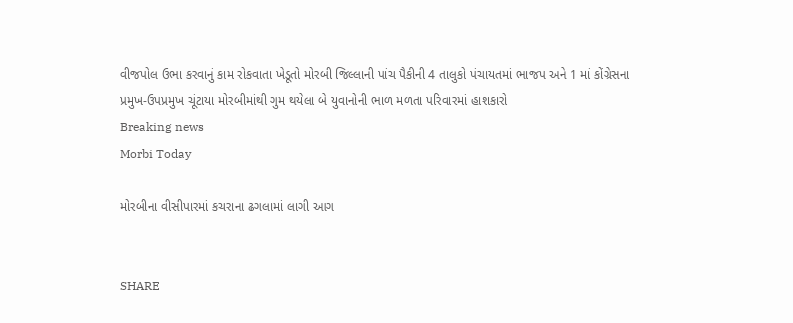વીજપોલ ઉભા કરવાનું કામ રોકવાતા ખેડૂતો મોરબી જિલ્લાની પાંચ પૈકીની 4 તાલુકો પંચાયતમાં ભાજપ અને 1 માં કોંગ્રેસના પ્રમુખ-ઉપપ્રમુખ ચૂંટાયા મોરબીમાંથી ગુમ થયેલા બે યુવાનોની ભાળ મળતા પરિવારમાં હાશકારો
Breaking news
Morbi Today

મોરબીના વીસીપારમાં કચરાના ઢગલામાં લાગી આગ


SHARE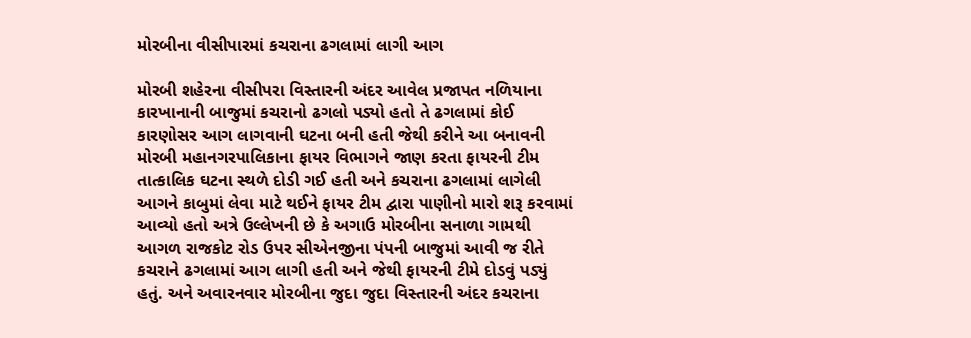મોરબીના વીસીપારમાં કચરાના ઢગલામાં લાગી આગ

મોરબી શહેરના વીસીપરા વિસ્તારની અંદર આવેલ પ્રજાપત નળિયાના કારખાનાની બાજુમાં કચરાનો ઢગલો પડ્યો હતો તે ઢગલામાં કોઈ કારણોસર આગ લાગવાની ઘટના બની હતી જેથી કરીને આ બનાવની મોરબી મહાનગરપાલિકાના ફાયર વિભાગને જાણ કરતા ફાયરની ટીમ તાત્કાલિક ઘટના સ્થળે દોડી ગઈ હતી અને કચરાના ઢગલામાં લાગેલી આગને કાબુમાં લેવા માટે થઈને ફાયર ટીમ દ્વારા પાણીનો મારો શરૂ કરવામાં આવ્યો હતો અત્રે ઉલ્લેખની છે કે અગાઉ મોરબીના સનાળા ગામથી આગળ રાજકોટ રોડ ઉપર સીએનજીના પંપની બાજુમાં આવી જ રીતે કચરાને ઢગલામાં આગ લાગી હતી અને જેથી ફાયરની ટીમે દોડવું પડ્યું હતું. અને અવારનવાર મોરબીના જુદા જુદા વિસ્તારની અંદર કચરાના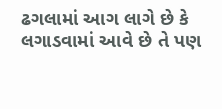ઢગલામાં આગ લાગે છે કે લગાડવામાં આવે છે તે પણ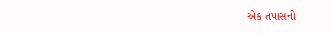એક તપાસનો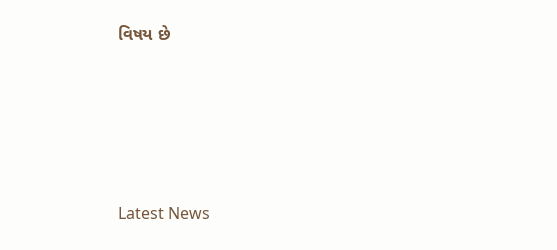વિષય છે






Latest News